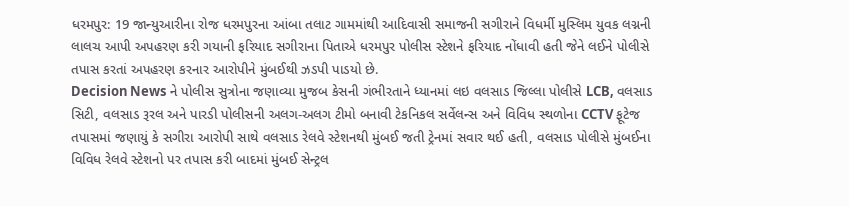ધરમપુર: 19 જાન્યુઆરીના રોજ ધરમપુરના આંબા તલાટ ગામમાંથી આદિવાસી સમાજની સગીરાને વિધર્મી મુસ્લિમ યુવક લગ્નની લાલચ આપી અપહરણ કરી ગયાની ફરિયાદ સગીરાના પિતાએ ધરમપુર પોલીસ સ્ટેશને ફરિયાદ નોંધાવી હતી જેને લઈને પોલીસે તપાસ કરતાં અપહરણ કરનાર આરોપીને મુંબઈથી ઝડપી પાડયો છે.
Decision News ને પોલીસ સુત્રોના જણાવ્યા મુજબ કેસની ગંભીરતાને ધ્યાનમાં લઇ વલસાડ જિલ્લા પોલીસે LCB, વલસાડ સિટી, વલસાડ રૂરલ અને પારડી પોલીસની અલગ-અલગ ટીમો બનાવી ટેકનિકલ સર્વેલન્સ અને વિવિધ સ્થળોના CCTV ફૂટેજ તપાસમાં જણાયું કે સગીરા આરોપી સાથે વલસાડ રેલવે સ્ટેશનથી મુંબઈ જતી ટ્રેનમાં સવાર થઈ હતી, વલસાડ પોલીસે મુંબઈના વિવિધ રેલવે સ્ટેશનો પર તપાસ કરી બાદમાં મુંબઈ સેન્ટ્રલ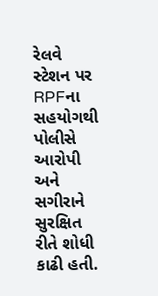રેલવે સ્ટેશન પર RPFના સહયોગથી પોલીસે આરોપી અને સગીરાને સુરક્ષિત રીતે શોધી કાઢી હતી.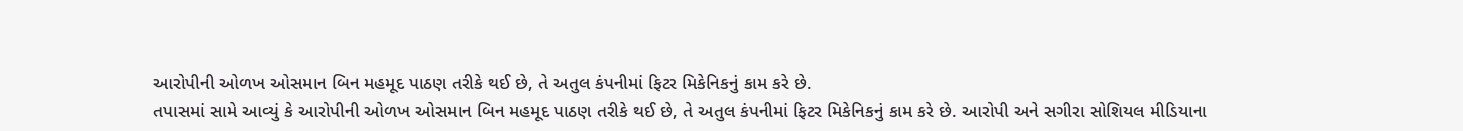આરોપીની ઓળખ ઓસમાન બિન મહમૂદ પાઠણ તરીકે થઈ છે, તે અતુલ કંપનીમાં ફિટર મિકેનિકનું કામ કરે છે.
તપાસમાં સામે આવ્યું કે આરોપીની ઓળખ ઓસમાન બિન મહમૂદ પાઠણ તરીકે થઈ છે, તે અતુલ કંપનીમાં ફિટર મિકેનિકનું કામ કરે છે. આરોપી અને સગીરા સોશિયલ મીડિયાના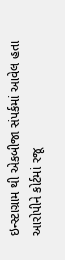ઇન્સ્ટાગ્રામ થી એકબીજા સંપર્કમાં આવેલ હતા આરોપીને કોર્ટમાં રજૂ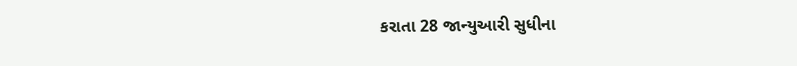કરાતા 28 જાન્યુઆરી સુધીના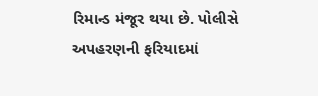રિમાન્ડ મંજૂર થયા છે. પોલીસે અપહરણની ફરિયાદમાં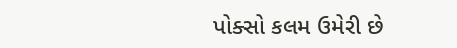પોક્સો કલમ ઉમેરી છે